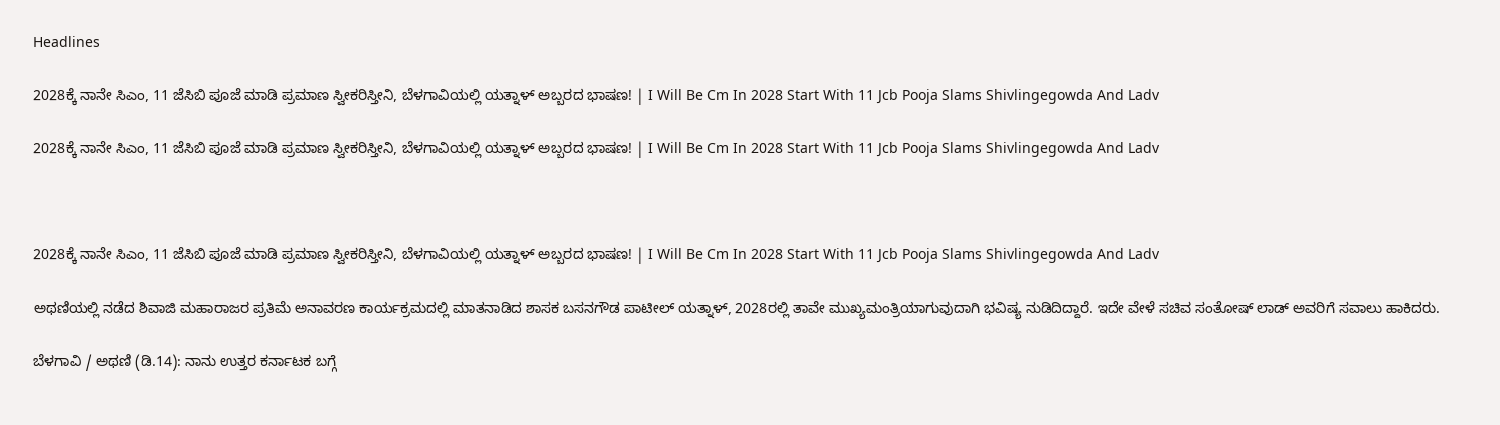Headlines

2028ಕ್ಕೆ ನಾನೇ ಸಿಎಂ, 11 ಜೆಸಿಬಿ ಪೂಜೆ ಮಾಡಿ ಪ್ರಮಾಣ ಸ್ವೀಕರಿಸ್ತೀನಿ, ಬೆಳಗಾವಿಯಲ್ಲಿ ಯತ್ನಾಳ್ ಅಬ್ಬರದ ಭಾಷಣ! | I Will Be Cm In 2028 Start With 11 Jcb Pooja Slams Shivlingegowda And Ladv

2028ಕ್ಕೆ ನಾನೇ ಸಿಎಂ, 11 ಜೆಸಿಬಿ ಪೂಜೆ ಮಾಡಿ ಪ್ರಮಾಣ ಸ್ವೀಕರಿಸ್ತೀನಿ, ಬೆಳಗಾವಿಯಲ್ಲಿ ಯತ್ನಾಳ್ ಅಬ್ಬರದ ಭಾಷಣ! | I Will Be Cm In 2028 Start With 11 Jcb Pooja Slams Shivlingegowda And Ladv



2028ಕ್ಕೆ ನಾನೇ ಸಿಎಂ, 11 ಜೆಸಿಬಿ ಪೂಜೆ ಮಾಡಿ ಪ್ರಮಾಣ ಸ್ವೀಕರಿಸ್ತೀನಿ, ಬೆಳಗಾವಿಯಲ್ಲಿ ಯತ್ನಾಳ್ ಅಬ್ಬರದ ಭಾಷಣ! | I Will Be Cm In 2028 Start With 11 Jcb Pooja Slams Shivlingegowda And Ladv

ಅಥಣಿಯಲ್ಲಿ ನಡೆದ ಶಿವಾಜಿ ಮಹಾರಾಜರ ಪ್ರತಿಮೆ ಅನಾವರಣ ಕಾರ್ಯಕ್ರಮದಲ್ಲಿ ಮಾತನಾಡಿದ ಶಾಸಕ ಬಸನಗೌಡ ಪಾಟೀಲ್ ಯತ್ನಾಳ್, 2028ರಲ್ಲಿ ತಾವೇ ಮುಖ್ಯಮಂತ್ರಿಯಾಗುವುದಾಗಿ ಭವಿಷ್ಯ ನುಡಿದಿದ್ದಾರೆ. ಇದೇ ವೇಳೆ ಸಚಿವ ಸಂತೋಷ್ ಲಾಡ್ ಅವರಿಗೆ ಸವಾಲು ಹಾಕಿದರು.

ಬೆಳಗಾವಿ / ಅಥಣಿ (ಡಿ.14): ನಾನು ಉತ್ತರ ಕರ್ನಾಟಕ ಬಗ್ಗೆ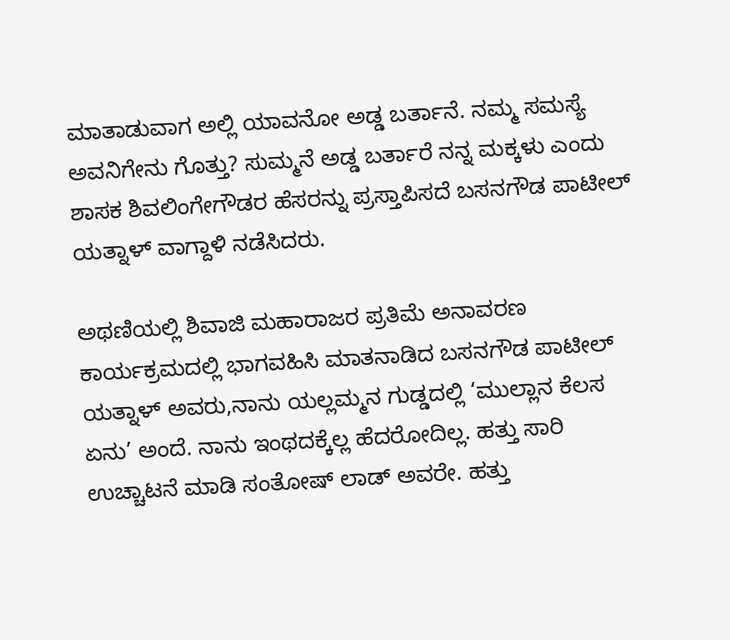ಮಾತಾಡುವಾಗ ಅಲ್ಲಿ ಯಾವನೋ ಅಡ್ಡ ಬರ್ತಾನೆ. ನಮ್ಮ ಸಮಸ್ಯೆ ಅವನಿಗೇನು ಗೊತ್ತು? ಸುಮ್ಮನೆ ಅಡ್ಡ ಬರ್ತಾರೆ ನನ್ನ ಮಕ್ಕಳು ಎಂದು ಶಾಸಕ ಶಿವಲಿಂಗೇಗೌಡರ ಹೆಸರನ್ನು ಪ್ರಸ್ತಾಪಿಸದೆ ಬಸನಗೌಡ ಪಾಟೀಲ್ ಯತ್ನಾಳ್ ವಾಗ್ದಾಳಿ ನಡೆಸಿದರು.

ಅಥಣಿಯಲ್ಲಿ ಶಿವಾಜಿ ಮಹಾರಾಜರ ಪ್ರತಿಮೆ ಅನಾವರಣ ಕಾರ್ಯಕ್ರಮದಲ್ಲಿ ಭಾಗವಹಿಸಿ ಮಾತನಾಡಿದ ಬಸನಗೌಡ ಪಾಟೀಲ್ ಯತ್ನಾಳ್ ಅವರು,ನಾನು ಯಲ್ಲಮ್ಮನ ಗುಡ್ಡದಲ್ಲಿ ‘ಮುಲ್ಲಾನ ಕೆಲಸ ಏನು’ ಅಂದೆ. ನಾನು ಇಂಥದಕ್ಕೆಲ್ಲ ಹೆದರೋದಿಲ್ಲ. ಹತ್ತು ಸಾರಿ ಉಚ್ಚಾಟನೆ ಮಾಡಿ ಸಂತೋಷ್ ಲಾಡ್ ಅವರೇ. ಹತ್ತು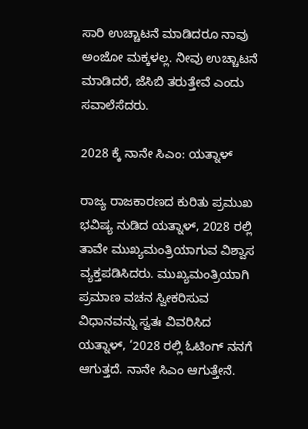ಸಾರಿ ಉಚ್ಚಾಟನೆ ಮಾಡಿದರೂ ನಾವು ಅಂಜೋ ಮಕ್ಕಳಲ್ಲ. ನೀವು ಉಚ್ಚಾಟನೆ ಮಾಡಿದರೆ, ಜೆಸಿಬಿ ತರುತ್ತೇವೆ ಎಂದು ಸವಾಲೆಸೆದರು.

2028 ಕ್ಕೆ ನಾನೇ ಸಿಎಂ: ಯತ್ನಾಳ್

ರಾಜ್ಯ ರಾಜಕಾರಣದ ಕುರಿತು ಪ್ರಮುಖ ಭವಿಷ್ಯ ನುಡಿದ ಯತ್ನಾಳ್, 2028 ರಲ್ಲಿ ತಾವೇ ಮುಖ್ಯಮಂತ್ರಿಯಾಗುವ ವಿಶ್ವಾಸ ವ್ಯಕ್ತಪಡಿಸಿದರು. ಮುಖ್ಯಮಂತ್ರಿಯಾಗಿ ಪ್ರಮಾಣ ವಚನ ಸ್ವೀಕರಿಸುವ ವಿಧಾನವನ್ನು ಸ್ವತಃ ವಿವರಿಸಿದ ಯತ್ನಾಳ್, ‘2028 ರಲ್ಲಿ ಓಟಿಂಗ್ ನನಗೆ ಆಗುತ್ತದೆ. ನಾನೇ ಸಿಎಂ ಆಗುತ್ತೇನೆ.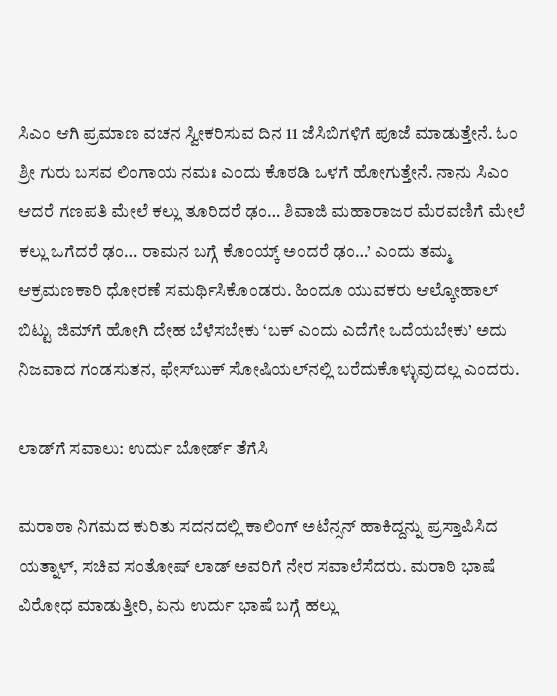ಸಿಎಂ ಆಗಿ ಪ್ರಮಾಣ ವಚನ ಸ್ವೀಕರಿಸುವ ದಿನ 11 ಜೆಸಿಬಿಗಳಿಗೆ ಪೂಜೆ ಮಾಡುತ್ತೇನೆ. ಓಂ ಶ್ರೀ ಗುರು ಬಸವ ಲಿಂಗಾಯ ನಮಃ ಎಂದು ಕೊಠಡಿ ಒಳಗೆ ಹೋಗುತ್ತೇನೆ. ನಾನು ಸಿಎಂ ಆದರೆ ಗಣಪತಿ ಮೇಲೆ ಕಲ್ಲು ತೂರಿದರೆ ಢಂ… ಶಿವಾಜಿ ಮಹಾರಾಜರ ಮೆರವಣಿಗೆ ಮೇಲೆ ಕಲ್ಲು ಒಗೆದರೆ ಢಂ… ರಾಮನ ಬಗ್ಗೆ ಕೊಂಯ್ಕ್ ಅಂದರೆ ಢಂ…’ ಎಂದು ತಮ್ಮ ಆಕ್ರಮಣಕಾರಿ ಧೋರಣೆ ಸಮರ್ಥಿಸಿಕೊಂಡರು. ಹಿಂದೂ ಯುವಕರು ಆಲ್ಕೋಹಾಲ್ ಬಿಟ್ಟು ಜಿಮ್‌ಗೆ ಹೋಗಿ ದೇಹ ಬೆಳೆಸಬೇಕು ‘ಬಕ್ ಎಂದು ಎದೆಗೇ ಒದೆಯಬೇಕು’ ಅದು ನಿಜವಾದ ಗಂಡಸುತನ, ಫೇಸ್‌ಬುಕ್‌ ಸೋಷಿಯಲ್‌ನಲ್ಲಿ ಬರೆದುಕೊಳ್ಳುವುದಲ್ಲ ಎಂದರು.

ಲಾಡ್‌ಗೆ ಸವಾಲು: ಉರ್ದು ಬೋರ್ಡ್ ತೆಗೆಸಿ

ಮರಾಠಾ ನಿಗಮದ ಕುರಿತು ಸದನದಲ್ಲಿ ಕಾಲಿಂಗ್ ಅಟೆನ್ಸನ್ ಹಾಕಿದ್ದನ್ನು ಪ್ರಸ್ತಾಪಿಸಿದ ಯತ್ನಾಳ್, ಸಚಿವ ಸಂತೋಷ್ ಲಾಡ್ ಅವರಿಗೆ ನೇರ ಸವಾಲೆಸೆದರು. ಮರಾಠಿ ಭಾಷೆ ವಿರೋಧ ಮಾಡುತ್ತೀರಿ, ಏನು ಉರ್ದು ಭಾಷೆ ಬಗ್ಗೆ ಹಲ್ಲು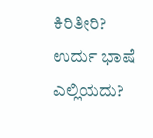ಕಿರಿತೀರಿ? ಉರ್ದು ಭಾಷೆ ಎಲ್ಲಿಯದು?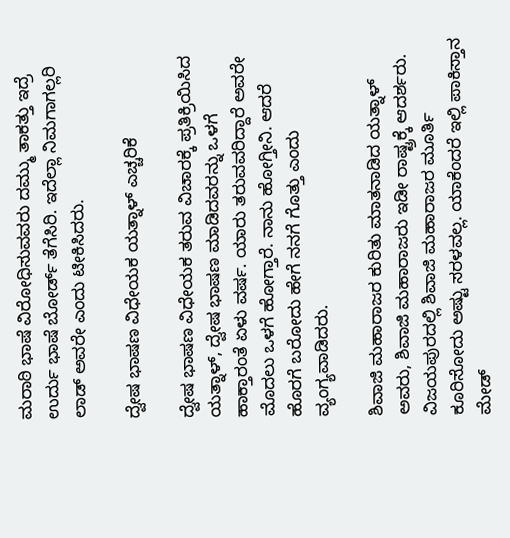ಮರಾಠಿ ಭಾಷೆ ವಿರೋಧಿಸುವವರು ದಮ್ಮು ತಾಕತ್ತು ಇದ್ರೆ ಉರ್ದು ಭಾಷೆ ಬೋರ್ಡ್ ತೆಗೆಸಿರಿ. ಇದೆಲ್ಲಾ ನಿಮಗಾಗಲ್ಲರಿ ಲಾಡ್ ಅವರೇ ಎಂದು ಟೀಕಿಸಿದರು.

ದ್ವೇಷ ಭಾಷಣ ವಿಧೇಯಕ ಯತ್ನಾಳ್ ಎಚ್ಚರಿಕೆ

ದ್ವೇಷ ಭಾಷಣ ವಿಧೇಯಕ ತರುವ ವಿಚಾರಕ್ಕೆ ಪ್ರತಿಕ್ರಿಯಿಸಿದ ಯತ್ನಾಳ್, ದ್ವೇಷ ಭಾಷಣ ಮಾಡಿದವರನ್ನು ಒಳಗೆ ಹಾಕ್ತಾರಂತೆ ಏಳು ವರ್ಷ. ಯಾರು ತರುವವರಿದ್ದಾರೆ ಅವರೇ ಮೊದಲು ಒಳಗೆ ಹೋಗ್ತಾರೆ. ನಾನು ಹೋಗ್ತೀನಿ. ಆದರೆ ಹೊರಗೆ ಬರೋದು ಹೇಗೆ ನನಗೆ ಗೊತ್ತು ಎಂದು ವ್ಯಂಗ್ಯವಾಡಿದರು.

ಶಿವಾಜಿ ಮಹಾರಾಜರ ಕುರಿತು ಮಾತನಾಡಿದ ಯತ್ನಾಳ್ ಅವರು, ಶಿವಾಜಿ ಮಹಾರಾಜರು ಇಡೀ ರಾಷ್ಟ್ರಕ್ಕೆ ಆದರ್ಶರು. ವಿಜಯಪುರದಲ್ಲಿ ಶಿವಾಜಿ ಮಹಾರಾಜರ ಮೂರ್ತಿ ಕೂರಿಸೋದು ಅಷ್ಟು ಸರಳವಲ್ಲ. ಯಾಕೆಂದರೆ ಇಲ್ಲಿ ಪಾಕಿಸ್ತಾನ ಮೇಡ್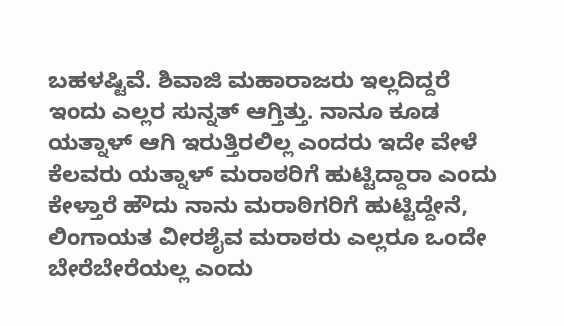ಬಹಳಷ್ಟಿವೆ. ಶಿವಾಜಿ ಮಹಾರಾಜರು ಇಲ್ಲದಿದ್ದರೆ ಇಂದು ಎಲ್ಲರ ಸುನ್ನತ್ ಆಗ್ತಿತ್ತು. ನಾನೂ ಕೂಡ ಯತ್ನಾಳ್ ಆಗಿ ಇರುತ್ತಿರಲಿಲ್ಲ ಎಂದರು ಇದೇ ವೇಳೆ ಕೆಲವರು ಯತ್ನಾಳ್ ಮರಾಠರಿಗೆ ಹುಟ್ಟಿದ್ದಾರಾ ಎಂದು ಕೇಳ್ತಾರೆ ಹೌದು ನಾನು ಮರಾಠಿಗರಿಗೆ ಹುಟ್ಟಿದ್ದೇನೆ, ಲಿಂಗಾಯತ ವೀರಶೈವ ಮರಾಠರು ಎಲ್ಲರೂ ಒಂದೇ ಬೇರೆಬೇರೆಯಲ್ಲ ಎಂದು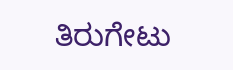ತಿರುಗೇಟು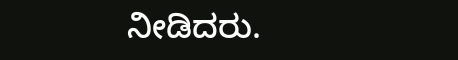ನೀಡಿದರು.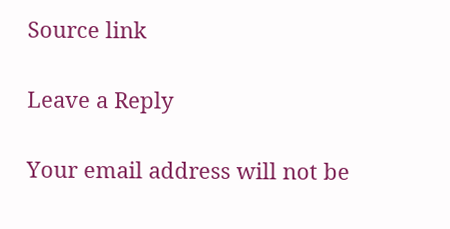Source link

Leave a Reply

Your email address will not be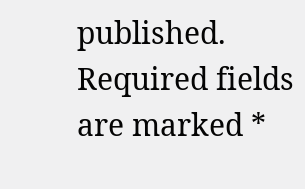published. Required fields are marked *